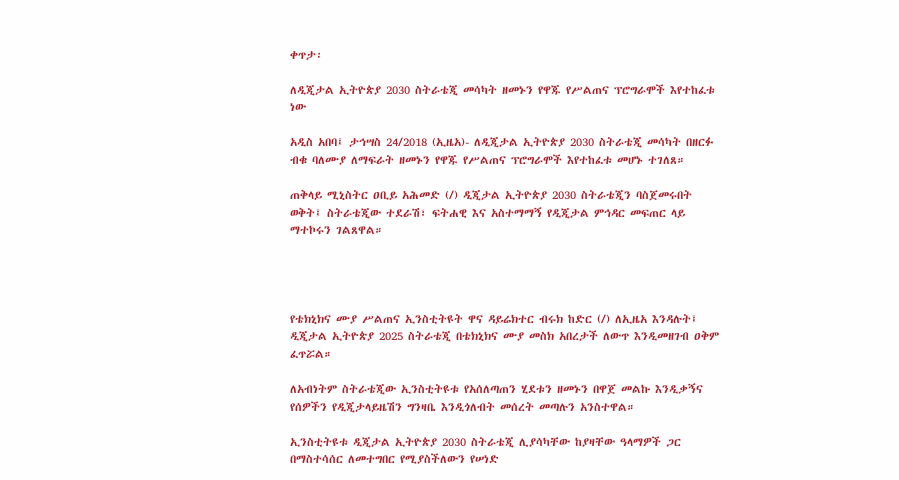ቀጥታ፡

ለዲጂታል ኢትዮጵያ 2030 ስትራቴጂ መሳካት ዘመኑን የዋጁ የሥልጠና ፕሮግራሞች እየተከፈቱ ነው

አዲስ አበባ፤ ታኅሣስ 24/2018 (ኢዜአ)- ለዲጂታል ኢትዮጵያ 2030 ስትራቴጂ መሳካት በዘርፉ ብቁ ባለሙያ ለማፍራት ዘመኑን የዋጁ የሥልጠና ፕሮግራሞች እየተከፈቱ መሆኑ ተገለጸ።

ጠቅላይ ሚኒስትር ዐቢይ አሕመድ (/) ዲጂታል ኢትዮጵያ 2030 ስትራቴጂን ባስጀመሩበት ወቅት፤ ስትራቴጂው ተደራሽ፣ ፍትሐዊ እና አስተማማኝ የዲጂታል ምኅዳር መፍጠር ላይ ማተኮሩን ገልጸዋል።




የቴክኒክና ሙያ ሥልጠና ኢንስቲትዩት ዋና ዳይሬክተር ብሩክ ከድር (/) ለኢዜአ እንዳሉት፤ ዲጂታል ኢትዮጵያ 2025 ስትራቴጂ በቴክኒክና ሙያ መስክ አበረታች ለውጥ እንዲመዘገብ ዐቅም ፈጥሯል።

ለአብነትም ስትራቴጂው ኢንስቲትዩቱ የአሰለጣጠን ሂደቱን ዘመኑን በዋጀ መልኩ እንዲቃኝና የሰዎችን የዲጂታላይዜሽን ግንዛቤ እንዲጎለብት መሰረት መጣሉን አንስተዋል።

ኢንስቲትዩቱ ዲጂታል ኢትዮጵያ 2030 ስትራቴጂ ሊያሳካቸው ከያዛቸው ዓላማዎች ጋር በማስተሳሰር ለመተግበር የሚያስችለውን የሠነድ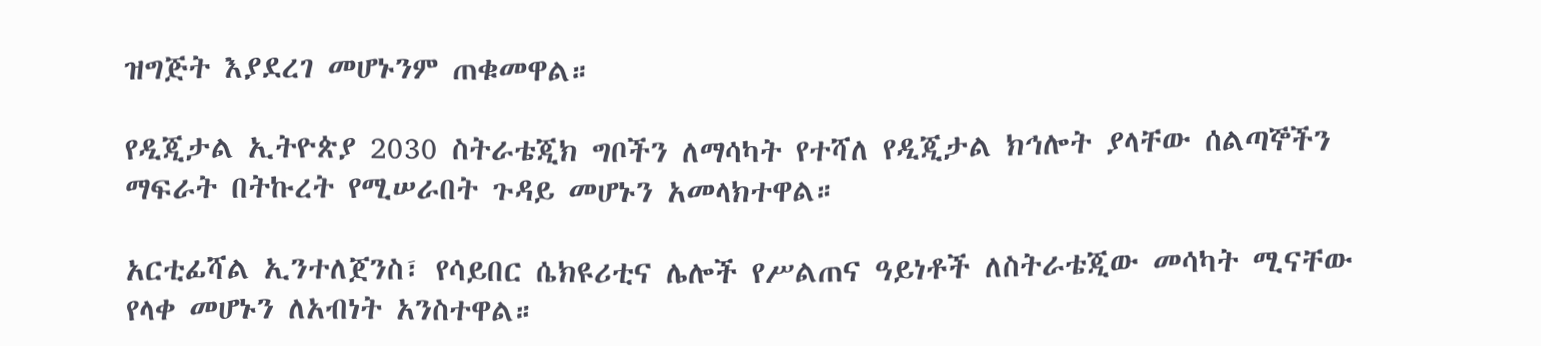ዝግጅት እያደረገ መሆኑንም ጠቁመዋል።

የዲጂታል ኢትዮጵያ 2030 ስትራቴጂክ ግቦችን ለማሳካት የተሻለ የዲጂታል ክኅሎት ያላቸው ሰልጣኞችን ማፍራት በትኩረት የሚሠራበት ጉዳይ መሆኑን አመላክተዋል።

አርቲፊሻል ኢንተለጀንስ፣ የሳይበር ሴክዩሪቲና ሌሎች የሥልጠና ዓይነቶች ለስትራቴጂው መሳካት ሚናቸው የላቀ መሆኑን ለአብነት አንስተዋል።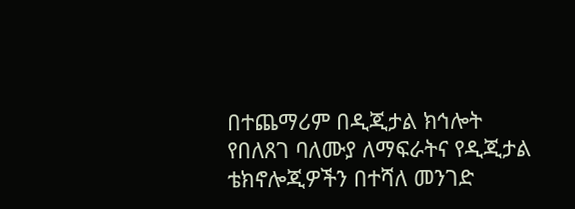በተጨማሪም በዲጂታል ክኅሎት የበለጸገ ባለሙያ ለማፍራትና የዲጂታል ቴክኖሎጂዎችን በተሻለ መንገድ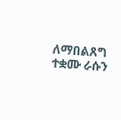ለማበልጸግ ተቋሙ ራሱን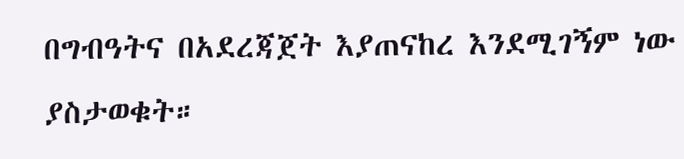በግብዓትና በአደረጃጀት እያጠናከረ እንደሚገኝም ነው ያስታወቁት።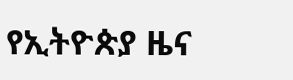የኢትዮጵያ ዜና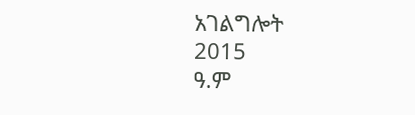አገልግሎት
2015
ዓ.ም